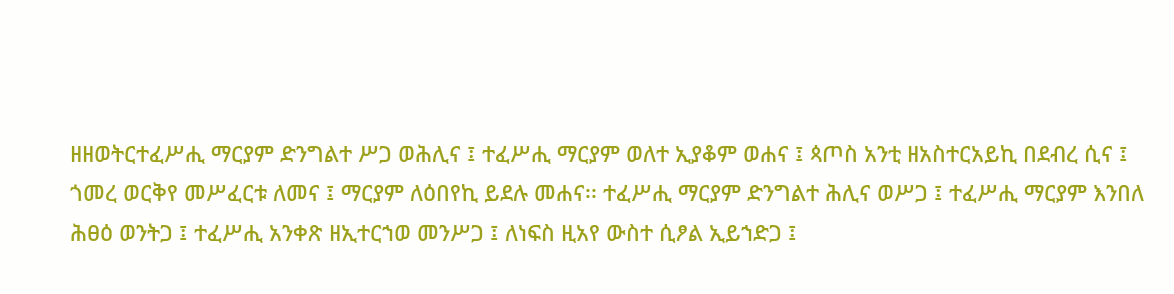ዘዘወትርተፈሥሒ ማርያም ድንግልተ ሥጋ ወሕሊና ፤ ተፈሥሒ ማርያም ወለተ ኢያቆም ወሐና ፤ ጳጦስ አንቲ ዘአስተርአይኪ በደብረ ሲና ፤ ጎመረ ወርቅየ መሥፈርቱ ለመና ፤ ማርያም ለዕበየኪ ይደሉ መሐና፡፡ ተፈሥሒ ማርያም ድንግልተ ሕሊና ወሥጋ ፤ ተፈሥሒ ማርያም እንበለ ሕፀዕ ወንትጋ ፤ ተፈሥሒ አንቀጽ ዘኢተርኀወ መንሥጋ ፤ ለነፍስ ዚአየ ውስተ ሲፆል ኢይኀድጋ ፤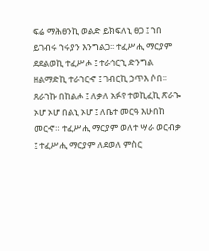ፍሬ ማሕፀንኪ ወልድ ይክፍለኒ ፀጋ ፤ ኀበ ይገብሩ ኀሩያን እንግልጋ፡፡ ተፈሥሒ ማርያም ደደልወኪ ተፈሥሖ ፤ ተራኅርኂ ድንግል ዘልማድኪ ተራኀርኆ ፤ ገብርኪ ኃጥእ ሶበ፡፡ ጸራኀኩ በከልሖ ፤ ለቃለ አፉየ ተወኪፈኪ ጽራኈ ኦሆ ኦሆ በልኒ ኦሆ ፤ ለቤተ መርዓ እሁበከ መርኆ። ተፈሥሒ ማርያም ወለተ ሣራ ወርብቃ ፤ ተፈሥሒ ማርያም ለደወለ ምስር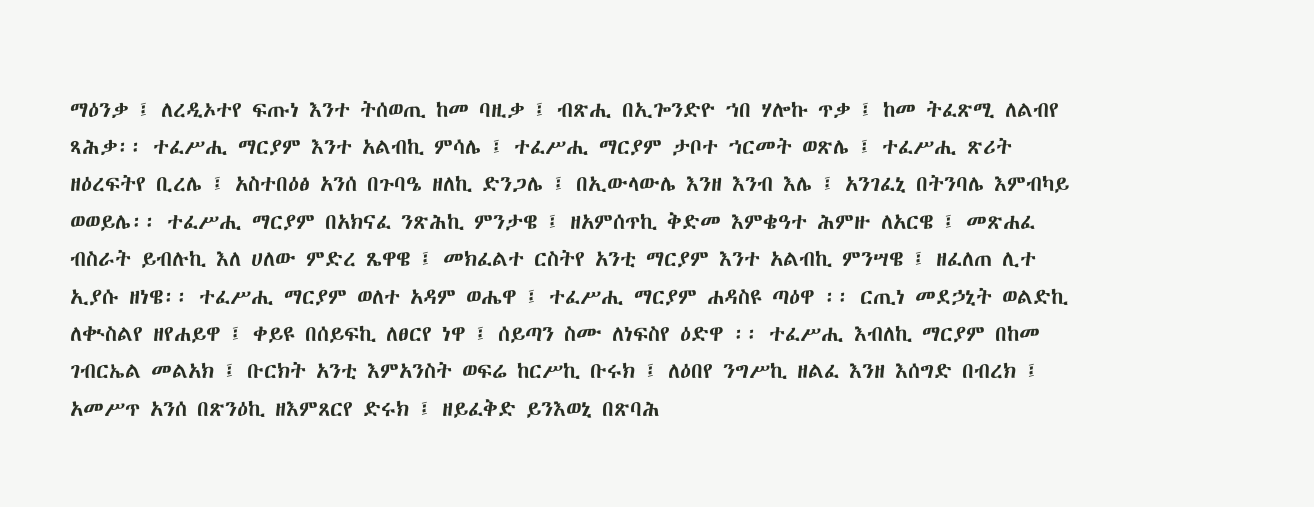ማዕንቃ ፤ ለረዲኦተየ ፍጡነ እንተ ትሰወጢ ከመ ባዚቃ ፤ ብጽሒ በኢጐንድዮ ኀበ ሃሎኩ ጥቃ ፤ ከመ ትፈጽሚ ለልብየ ጻሕቃ፡፡ ተፈሥሒ ማርያም እንተ አልብኪ ምሳሌ ፤ ተፈሥሒ ማርያም ታቦተ ኀርመት ወጽሌ ፤ ተፈሥሒ ጽሪት ዘዕረፍትየ ቢረሌ ፤ አስተበዕፅ አንሰ በጉባዔ ዘለኪ ድንጋሌ ፤ በኢውላውሌ እንዘ እንብ እሌ ፤ አንገፈኒ በትንባሌ እምብካይ ወወይሌ፡፡ ተፈሥሒ ማርያም በአክናፈ ንጽሕኪ ምንታዌ ፤ ዘአምሰጥኪ ቅድመ እምቄዓተ ሕምዙ ለአርዌ ፤ መጽሐፈ ብስራት ይብሉኪ እለ ሀለው ምድረ ጼዋዌ ፤ መክፈልተ ርስትየ አንቲ ማርያም እንተ አልብኪ ምንሣዌ ፤ ዘፈለጠ ሊተ ኢያሱ ዘነዌ፡፡ ተፈሥሒ ማርያም ወለተ አዳም ወሔዋ ፤ ተፈሥሒ ማርያም ሐዳስዩ ጣዕዋ ፡፡ ርጢነ መደኃኒት ወልድኪ ለቊስልየ ዘየሐይዋ ፤ ቀይዩ በሰይፍኪ ለፀርየ ነዋ ፤ ሰይጣን ስሙ ለነፍስየ ዕድዋ ፡፡ ተፈሥሒ እብለኪ ማርያም በከመ ገብርኤል መልአክ ፤ ቡርክት አንቲ እምአንስት ወፍሬ ከርሥኪ ቡሩክ ፤ ለዕበየ ንግሥኪ ዘልፈ እንዘ እሰግድ በብረክ ፤ አመሥጥ አንሰ በጽንዕኪ ዘእምጸርየ ድሩክ ፤ ዘይፈቅድ ይንእወኒ በጽባሕ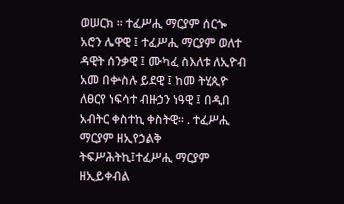ወሠርክ ። ተፈሥሒ ማርያም ሰርጐ አሮን ሌዋዊ ፤ ተፈሥሒ ማርያም ወለተ ዳዊት ሰንቃዊ ፤ ሙካፈ ስእለቱ ለኢዮብ አመ በቍስሉ ይደዊ ፤ ከመ ትሂጲዮ ለፀርየ ነፍሳተ ብዙኃን ነዓዊ ፤ በዲበ አብትር ቀስተኪ ቀስትዊ። . ተፈሥሒ ማርያም ዘኢየኃልቅ ትፍሥሕትኪ፤ተፈሥሒ ማርያም ዘኢይቀብል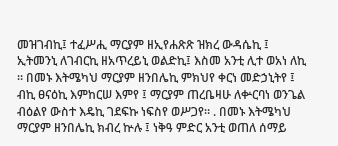መዝገብኪ፤ ተፈሥሒ ማርያም ዘኢየሐጽጽ ዝክረ ውዳሴኪ ፤ ኢትመንኒ ለገብርኪ ዘአጥረይኒ ወልድኪ፤ እስመ አንቲ ሊተ ወአነ ለኪ ። በመኑ እትሜካህ ማርያም ዘንበሌኪ ምክህየ ቀርነ መድኃኒትየ ፤ ብኪ ፀናዕኪ እምከርሠ እምየ ፤ ማርያም ጠረቤዛሁ ለቍርባነ ወንጌል ብዕልየ ውስተ እዴኪ ገደፍኩ ነፍስየ ወሥጋየ። . በመኑ እትሜካህ ማርያም ዘንበሌኪ ክብረ ኵሉ ፤ ነቅዓ ምድር አንቲ ወጠለ ሰማይ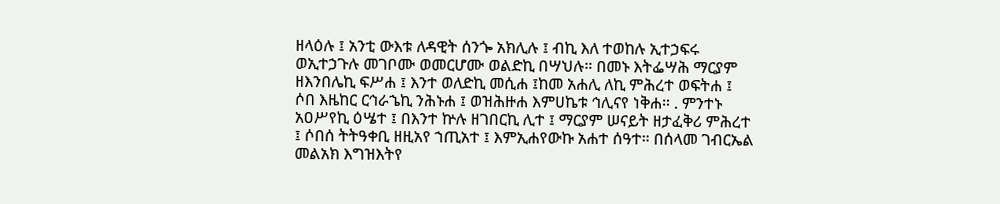ዘላዕሉ ፤ አንቲ ውእቱ ለዳዊት ሰንጐ አክሊሉ ፤ ብኪ እለ ተወከሉ ኢተኃፍሩ ወኢተኃጉሉ መገቦሙ ወመርሆሙ ወልድኪ በሣህሉ። በመኑ እትፌሣሕ ማርያም ዘእንበሌኪ ፍሥሐ ፤ እንተ ወለድኪ መሲሐ ፤ከመ አሐሊ ለኪ ምሕረተ ወፍትሐ ፤ ሶበ እዜከር ርኅራኄኪ ንሕኑሐ ፤ ወዝሕዙሐ እምሀኬቱ ኅሊናየ ነቅሐ። . ምንተኑ አዐሥየኪ ዕሤተ ፤ በእንተ ኵሉ ዘገበርኪ ሊተ ፤ ማርያም ሠናይት ዘታፈቅሪ ምሕረተ ፤ ሶበሰ ትትዓቀቢ ዘዚአየ ኀጢአተ ፤ እምኢሐየውኩ አሐተ ሰዓተ። በሰላመ ገብርኤል መልአክ እግዝእትየ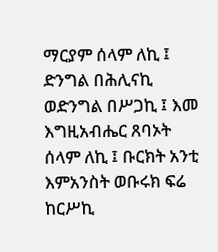ማርያም ሰላም ለኪ ፤ ድንግል በሕሊናኪ ወድንግል በሥጋኪ ፤ እመ እግዚአብሔር ጸባኦት ሰላም ለኪ ፤ ቡርክት አንቲ እምአንስት ወቡሩክ ፍሬ ከርሥኪ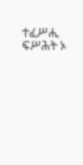ተፈሥሒ ፍሥሕት ኦ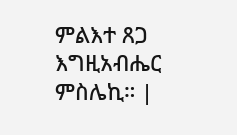ምልእተ ጸጋ እግዚአብሔር ምስሌኪ። |